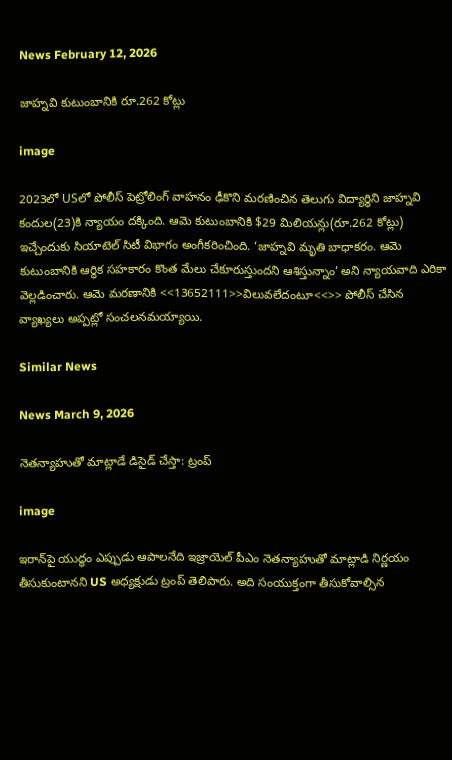News February 12, 2026

జాహ్నవి కుటుంబానికి రూ.262 కోట్లు

image

2023లో USలో పోలీస్ పెట్రోలింగ్ వాహనం ఢీకొని మరణించిన తెలుగు విద్యార్థిని జాహ్నవి కందుల(23)కి న్యాయం దక్కింది. ఆమె కుటుంబానికి $29 మిలియన్లు(రూ.262 కోట్లు) ఇచ్చేందుకు సియాటెల్ సిటీ విభాగం అంగీకరించింది. ‘జాహ్నవి మృతి బాధాకరం. ఆమె కుటుంబానికి ఆర్థిక సహకారం కొంత మేలు చేకూరుస్తుందని ఆశిస్తున్నాం’ అని న్యాయవాది ఎరికా వెల్లడించారు. ఆమె మరణానికి <<13652111>>విలువలేదంటూ<<>> పోలీస్ చేసిన వ్యాఖ్యలు అప్పట్లో సంచలనమయ్యాయి.

Similar News

News March 9, 2026

నెతన్యాహుతో మాట్లాడే డిసైడ్ చేస్తా: ట్రంప్

image

ఇరాన్‌పై యుద్ధం ఎప్పుడు ఆపాలనేది ఇజ్రాయెల్ పీఎం నెతన్యాహుతో మాట్లాడి నిర్ణయం తీసుకుంటానని US అధ్యక్షుడు ట్రంప్ తెలిపారు. అది సంయుక్తంగా తీసుకోవాల్సిన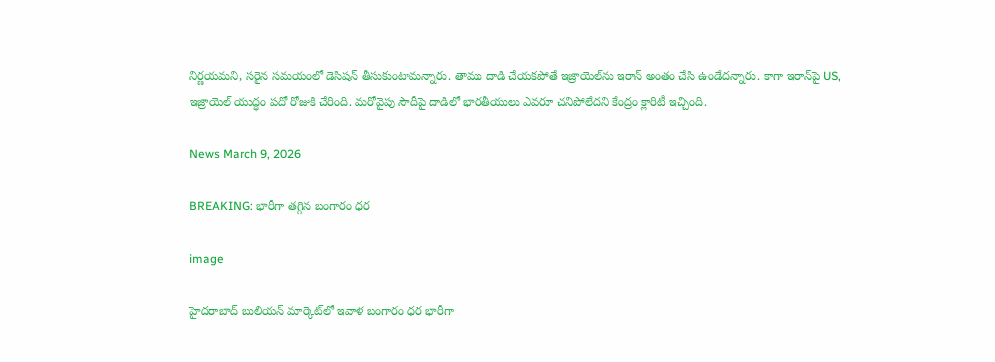నిర్ణయమని, సరైన సమయంలో డెసిషన్ తీసుకుంటామన్నారు. తాము దాడి చేయకపోతే ఇజ్రాయెల్‌ను ఇరాన్ అంతం చేసి ఉండేదన్నారు. కాగా ఇరాన్‌పై US, ఇజ్రాయెల్ యుద్ధం పదో రోజుకి చేరింది. మరోవైపు సౌదీపై దాడిలో భారతీయులు ఎవరూ చనిపోలేదని కేంద్రం క్లారిటీ ఇచ్చింది.

News March 9, 2026

BREAKING: భారీగా తగ్గిన బంగారం ధర

image

హైదరాబాద్ బులియన్ మార్కెట్‌లో ఇవాళ బంగారం ధర భారీగా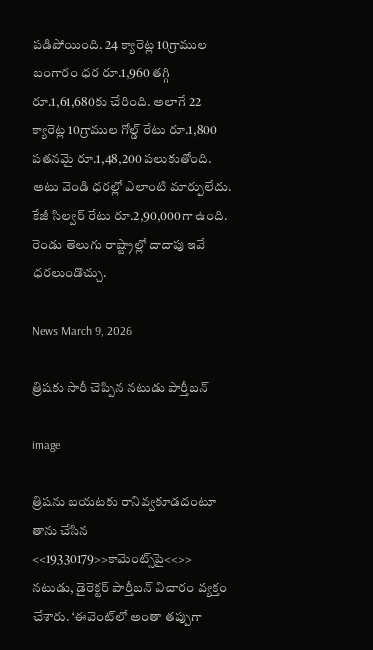పడిపోయింది. 24 క్యారెట్ల 10గ్రాముల బంగారం ధర రూ.1,960 తగ్గి రూ.1,61,680కు చేరింది. అలాగే 22 క్యారెట్ల 10గ్రాముల గోల్డ్ రేటు రూ.1,800 పతనమై రూ.1,48,200 పలుకుతోంది. అటు వెండి ధరల్లో ఎలాంటి మార్పులేదు. కేజీ సిల్వర్ రేటు రూ.2,90,000గా ఉంది. రెండు తెలుగు రాష్ట్రాల్లో దాదాపు ఇవే ధరలుండొచ్చు.

News March 9, 2026

త్రిషకు సారీ చెప్పిన నటుడు పార్తీబన్

image

త్రిషను బయటకు రానివ్వకూడదంటూ తాను చేసిన <<19330179>>కామెంట్స్‌పై<<>> నటుడు, డైరెక్టర్ పార్తీబన్ విచారం వ్యక్తం చేశారు. ‘ఈవెంట్‌లో అంతా తప్పుగా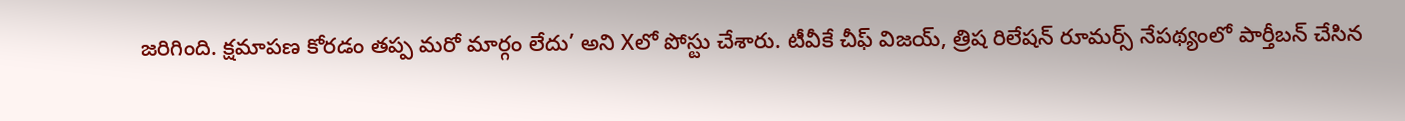జరిగింది. క్షమాపణ కోరడం తప్ప మరో మార్గం లేదు’ అని Xలో పోస్టు చేశారు. టీవీకే చీఫ్ విజయ్, త్రిష రిలేషన్ రూమర్స్ నేపథ్యంలో పార్తీబన్ చేసిన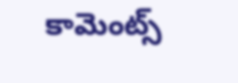కామెంట్స్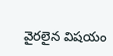వైరలైన విషయం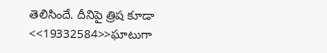తెలిసిందే. దీనిపై త్రిష కూడా <<19332584>>ఘాటుగా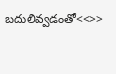బదులివ్వడంతో<<>>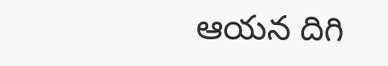ఆయన దిగి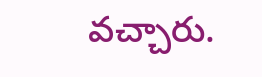వచ్చారు.